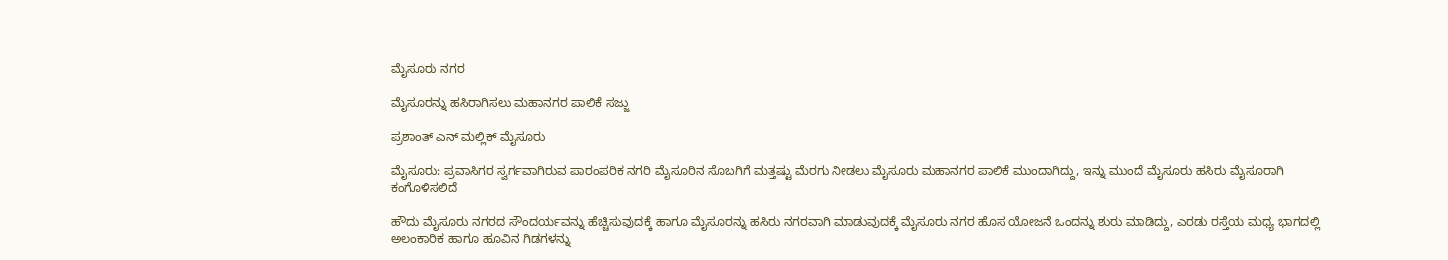ಮೈಸೂರು ನಗರ

ಮೈಸೂರನ್ನು ಹಸಿರಾಗಿಸಲು ಮಹಾನಗರ ಪಾಲಿಕೆ ಸಜ್ಜು

ಪ್ರಶಾಂತ್ ಎನ್ ಮಲ್ಲಿಕ್ ಮೈಸೂರು

ಮೈಸೂರು: ಪ್ರವಾಸಿಗರ ಸ್ವರ್ಗವಾಗಿರುವ ಪಾರಂಪರಿಕ ನಗರಿ ಮೈಸೂರಿನ ಸೊಬಗಿಗೆ ಮತ್ತಷ್ಟು ಮೆರಗು ನೀಡಲು ಮೈಸೂರು ಮಹಾನಗರ ಪಾಲಿಕೆ ಮುಂದಾಗಿದ್ದು, ಇನ್ನು ಮುಂದೆ ಮೈಸೂರು ಹಸಿರು ಮೈಸೂರಾಗಿ ಕಂಗೊಳಿಸಲಿದೆ

ಹೌದು ಮೈಸೂರು ನಗರದ ಸೌಂದರ್ಯವನ್ನು ಹೆಚ್ಚಿಸುವುದಕ್ಕೆ ಹಾಗೂ ಮೈಸೂರನ್ನು ಹಸಿರು ನಗರವಾಗಿ ಮಾಡುವುದಕ್ಕೆ ಮೈಸೂರು ನಗರ ಹೊಸ ಯೋಜನೆ ಒಂದನ್ನು ಶುರು ಮಾಡಿದ್ದು, ಎರಡು ರಸ್ತೆಯ ಮಧ್ಯ ಭಾಗದಲ್ಲಿ ಅಲಂಕಾರಿಕ‌ ಹಾಗೂ ಹೂವಿನ ಗಿಡಗಳನ್ನು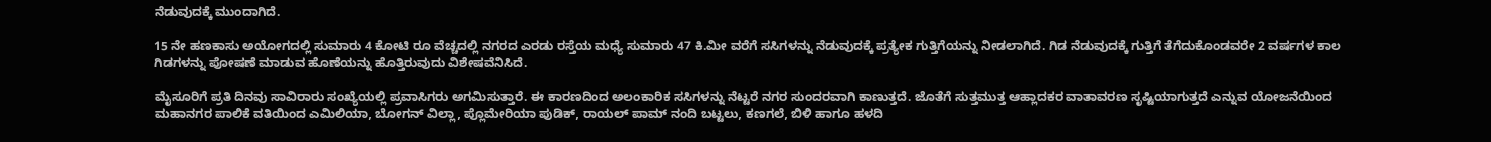ನೆಡುವುದಕ್ಕೆ ಮುಂದಾಗಿದೆ.

15 ನೇ ಹಣಕಾಸು ಅಯೋಗದಲ್ಲಿ ಸುಮಾರು 4 ಕೋಟಿ ರೂ ವೆಚ್ಚದಲ್ಲಿ ನಗರದ ಎರಡು ರಸ್ತೆಯ ಮಧ್ಯೆ ಸುಮಾರು 47 ಕಿ.ಮೀ ವರೆಗೆ ಸಸಿಗಳನ್ನು ನೆಡುವುದಕ್ಕೆ ಪ್ರತ್ಯೇಕ ಗುತ್ತಿಗೆಯನ್ನು ನೀಡಲಾಗಿದೆ. ಗಿಡ ನೆಡುವುದಕ್ಕೆ ಗುತ್ತಿಗೆ ತೆಗೆದುಕೊಂಡವರೇ 2 ವರ್ಷಗಳ ಕಾಲ ಗಿಡಗಳನ್ನು ಪೋಷಣೆ ಮಾಡುವ ಹೊಣೆಯನ್ನು ಹೊತ್ತಿರುವುದು ವಿಶೇಷವೆನಿಸಿದೆ.

ಮೈಸೂರಿಗೆ ಪ್ರತಿ ದಿನವು ಸಾವಿರಾರು ಸಂಖ್ಯೆಯಲ್ಲಿ ಪ್ರವಾಸಿಗರು ಅಗಮಿಸುತ್ತಾರೆ. ಈ ಕಾರಣದಿಂದ ಅಲಂಕಾರಿಕ ಸಸಿಗಳನ್ನು ನೆಟ್ಟರೆ ನಗರ ಸುಂದರವಾಗಿ ಕಾಣುತ್ತದೆ. ಜೊತೆಗೆ ಸುತ್ತಮುತ್ತ ಆಹ್ಲಾದಕರ ವಾತಾವರಣ ಸೃಷ್ಟಿಯಾಗುತ್ತದೆ ಎನ್ನುವ ಯೋಜನೆಯಿಂದ ಮಹಾನಗರ ಪಾಲಿಕೆ ವತಿಯಿಂದ ಎಮಿಲಿಯಾ, ಬೋಗನ್‌ ವಿಲ್ಲಾ, ಪ್ಲೊಮೇರಿಯಾ ಪುಡಿಕ್‌, ರಾಯಲ್‌ ಪಾಮ್‌ ನಂದಿ ಬಟ್ಟಲು, ಕಣಗಲೆ, ಬಿಳಿ ಹಾಗೂ ಹಳದಿ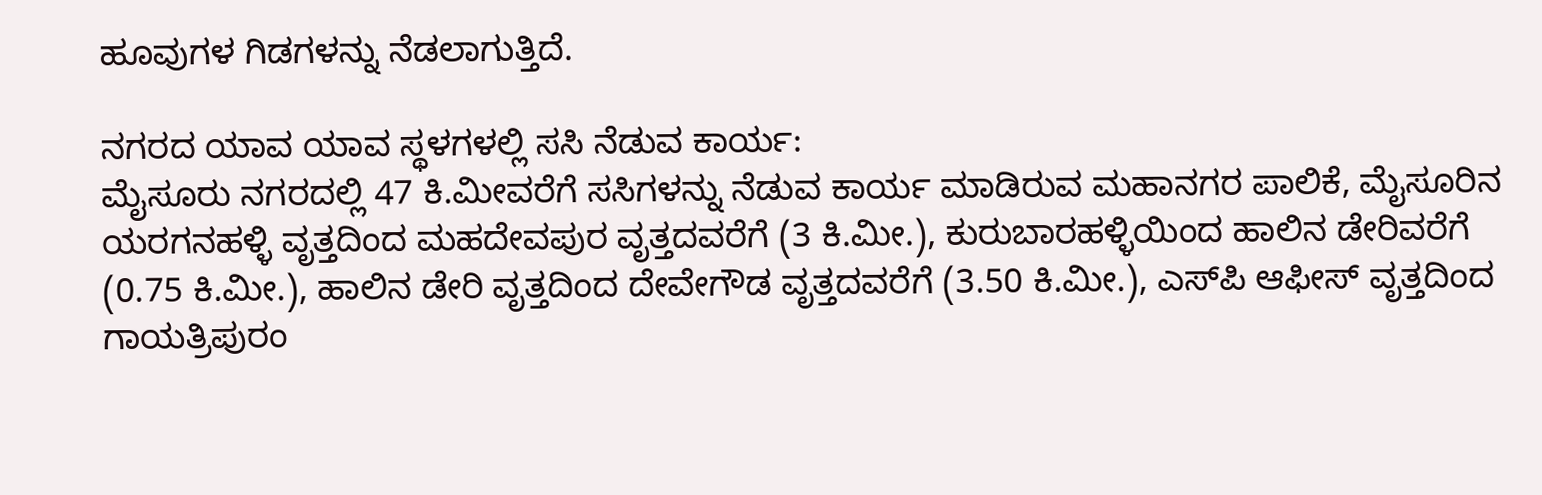ಹೂವುಗಳ ಗಿಡಗಳನ್ನು ನೆಡಲಾಗುತ್ತಿದೆ.

ನಗರದ ಯಾವ ಯಾವ ಸ್ಥಳಗಳಲ್ಲಿ ಸಸಿ ನೆಡುವ ಕಾರ್ಯ:
ಮೈಸೂರು ನಗರದಲ್ಲಿ 47 ಕಿ.ಮೀವರೆಗೆ ಸಸಿಗಳನ್ನು ನೆಡುವ ಕಾರ್ಯ ಮಾಡಿರುವ ಮಹಾನಗರ ಪಾಲಿಕೆ, ಮೈಸೂರಿನ ಯರಗನಹಳ್ಳಿ ವೃತ್ತದಿಂದ ಮಹದೇವಪುರ ವೃತ್ತದವರೆಗೆ (3 ಕಿ.ಮೀ.), ಕುರುಬಾರಹಳ್ಳಿಯಿಂದ ಹಾಲಿನ ಡೇರಿವರೆಗೆ (0.75 ಕಿ.ಮೀ.), ಹಾಲಿನ ಡೇರಿ ವೃತ್ತದಿಂದ ದೇವೇಗೌಡ ವೃತ್ತದವರೆಗೆ (3.50 ಕಿ.ಮೀ.), ಎಸ್‌ಪಿ ಆಫೀಸ್‌ ವೃತ್ತದಿಂದ ಗಾಯತ್ರಿಪುರಂ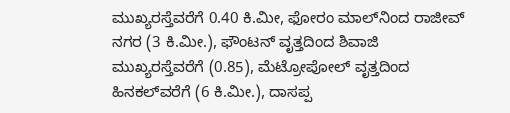ಮುಖ್ಯರಸ್ತೆವರೆಗೆ 0.40 ಕಿ.ಮೀ, ಫೋರಂ ಮಾಲ್‌ನಿಂದ ರಾಜೀವ್‌ ನಗರ (3 ಕಿ.ಮೀ.), ಫೌಂಟನ್‌ ವೃತ್ತದಿಂದ ಶಿವಾಜಿ ಮುಖ್ಯರಸ್ತೆವರೆಗೆ (0.85), ಮೆಟ್ರೋಪೋಲ್‌ ವೃತ್ತದಿಂದ ಹಿನಕಲ್‌ವರೆಗೆ (6 ಕಿ.ಮೀ.), ದಾಸಪ್ಪ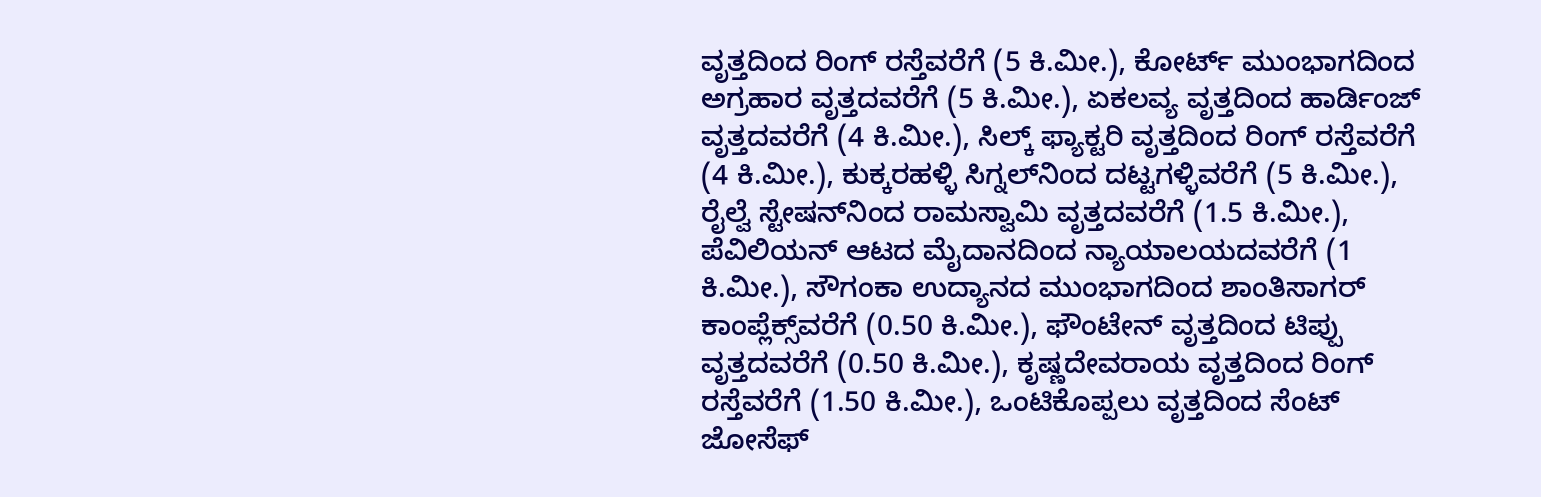ವೃತ್ತದಿಂದ ರಿಂಗ್‌ ರಸ್ತೆವರೆಗೆ (5 ಕಿ.ಮೀ.), ಕೋರ್ಟ್‌ ಮುಂಭಾಗದಿಂದ ಅಗ್ರಹಾರ ವೃತ್ತದವರೆಗೆ (5 ಕಿ.ಮೀ.), ಏಕಲವ್ಯ ವೃತ್ತದಿಂದ ಹಾರ್ಡಿಂಜ್‌ ವೃತ್ತದವರೆಗೆ (4 ಕಿ.ಮೀ.), ಸಿಲ್ಕ್ ಫ್ಯಾಕ್ಟರಿ ವೃತ್ತದಿಂದ ರಿಂಗ್‌‌ ರಸ್ತೆವರೆಗೆ (4 ಕಿ.ಮೀ.), ಕುಕ್ಕರಹಳ್ಳಿ ಸಿಗ್ನಲ್‌ನಿಂದ ದಟ್ಟಗಳ್ಳಿವರೆಗೆ (5 ಕಿ.ಮೀ.), ರೈಲ್ವೆ ಸ್ಟೇಷನ್‌ನಿಂದ ರಾಮಸ್ವಾಮಿ ವೃತ್ತದವರೆಗೆ (1.5 ಕಿ.ಮೀ.), ಪೆವಿಲಿಯನ್‌ ಆಟದ ಮೈದಾನದಿಂದ ನ್ಯಾಯಾಲಯದವರೆಗೆ (1 ಕಿ.ಮೀ.), ಸೌಗಂಕಾ ಉದ್ಯಾನದ ಮುಂಭಾಗದಿಂದ ಶಾಂತಿಸಾಗರ್‌ ಕಾಂಪ್ಲೆಕ್ಸ್‌ವರೆಗೆ (0.50 ಕಿ.ಮೀ.), ಫೌಂಟೇನ್‌ ವೃತ್ತದಿಂದ ಟಿಪ್ಪು ವೃತ್ತದವರೆಗೆ (0.50 ಕಿ.ಮೀ.), ಕೃಷ್ಣದೇವರಾಯ ವೃತ್ತದಿಂದ ರಿಂಗ್‌ ರಸ್ತೆವರೆಗೆ (1.50 ಕಿ.ಮೀ.), ಒಂಟಿಕೊಪ್ಪಲು ವೃತ್ತದಿಂದ ಸೆಂಟ್‌ ಜೋಸೆಫ್‌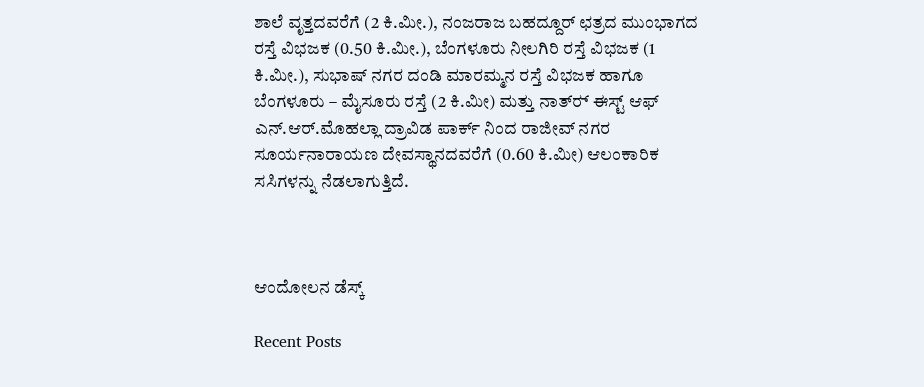ಶಾಲೆ ವೃತ್ತದವರೆಗೆ (2 ಕಿ.ಮೀ.), ನಂಜರಾಜ ಬಹದ್ದೂರ್‌ ಛತ್ರದ ಮುಂಭಾಗದ ರಸ್ತೆ ವಿಭಜಕ (0.50 ಕಿ.ಮೀ.), ಬೆಂಗಳೂರು ನೀಲಗಿರಿ ರಸ್ತೆ ವಿಭಜಕ (1 ಕಿ.ಮೀ.), ಸುಭಾಷ್‌ ನಗರ ದಂಡಿ ಮಾರಮ್ಮನ ರಸ್ತೆ ವಿಭಜಕ ಹಾಗೂ ಬೆಂಗಳೂರು – ಮೈಸೂರು ರಸ್ತೆ (2 ಕಿ.ಮೀ) ಮತ್ತು ನಾತ್‌ರ್‍ ಈಸ್ಟ್‌ ಆಫ್‌ ಎನ್‌.ಆರ್‌.ಮೊಹಲ್ಲಾ ದ್ರಾವಿಡ ಪಾರ್ಕ್ ನಿಂದ ರಾಜೀವ್‌ ನಗರ ಸೂರ್ಯನಾರಾಯಣ ದೇವಸ್ಥಾನದವರೆಗೆ (0.60 ಕಿ.ಮೀ) ಆಲಂಕಾರಿಕ ಸಸಿಗಳನ್ನು ನೆಡಲಾಗುತ್ತಿದೆ.



ಆಂದೋಲನ ಡೆಸ್ಕ್

Recent Posts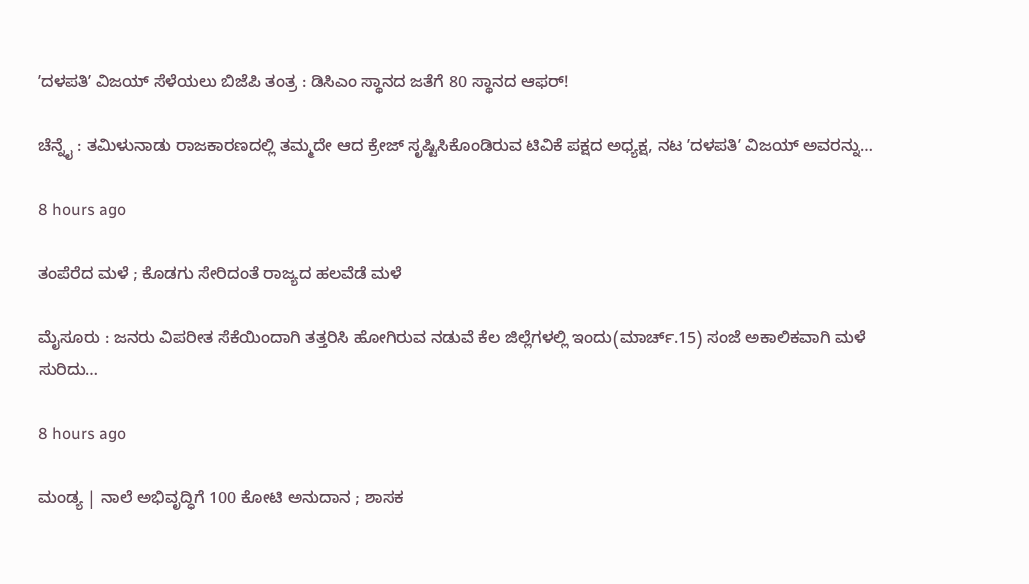ʼದಳಪತಿʼ ವಿಜಯ್‌ ಸೆಳೆಯಲು ಬಿಜೆಪಿ ತಂತ್ರ : ಡಿಸಿಎಂ ಸ್ಥಾನದ ಜತೆಗೆ 80 ಸ್ಥಾನದ ಆಫರ್‌!

ಚೆನ್ನೈ : ತಮಿಳುನಾಡು ರಾಜಕಾರಣದಲ್ಲಿ ತಮ್ಮದೇ ಆದ ಕ್ರೇಜ್‌ ಸೃಷ್ಟಿಸಿಕೊಂಡಿರುವ ಟಿವಿಕೆ ಪಕ್ಷದ ಅಧ್ಯಕ್ಷ, ನಟ ʼದಳಪತಿʼ ವಿಜಯ್ ಅವರನ್ನು…

8 hours ago

ತಂಪೆರೆದ ಮಳೆ ; ಕೊಡಗು ಸೇರಿದಂತೆ ರಾಜ್ಯದ ಹಲವೆಡೆ ಮಳೆ

ಮೈಸೂರು : ಜನರು ವಿಪರೀತ ಸೆಕೆಯಿಂದಾಗಿ ತತ್ತರಿಸಿ ಹೋಗಿರುವ ನಡುವೆ ಕೆಲ ಜಿಲ್ಲೆಗಳಲ್ಲಿ ಇಂದು(ಮಾರ್ಚ್.15) ಸಂಜೆ ಅಕಾಲಿಕವಾಗಿ ಮಳೆ ಸುರಿದು…

8 hours ago

ಮಂಡ್ಯ | ನಾಲೆ ಅಭಿವೃದ್ಧಿಗೆ 100 ಕೋಟಿ ಅನುದಾನ ; ಶಾಸಕ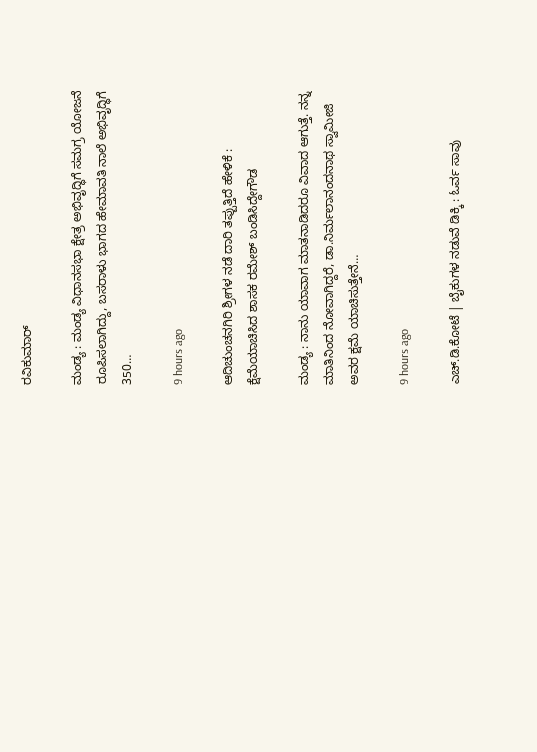ರವಿಕುಮಾರ್‌

ಮಂಡ್ಯ : ಮಂಡ್ಯ ವಿಧಾನಸಭಾ ಕ್ಷೇತ್ರ ಅಭಿವೃದ್ಧಿಗೆ ಸಮಗ್ರ ಯೋಜನೆ ರೂಪಿಸಲಾಗಿದ್ದು, ಬಸರಾಳು ಭಾಗದ ಹೇಮಾವತಿ ನಾಲೆ ಅಭಿವೃದ್ಧಿಗೆ 350…

9 hours ago

ಆದಿಚುಂಚನಗಿರಿ ಶ್ರೀಗಳ ನಡೆ ದಾರಿ ತಪ್ಪುತ್ತಿದೆ ಹೇಳಿಕೆ : ಕ್ಷೆಮೆಯಾಚಿಸಿದ ಶಾಸಕ ರಮೇಶ್‌ ಬಂಡಿಸಿದ್ದೇಗೌಡ

ಮಂಡ್ಯ : ನಾನು ಯಾವಾಗ ಮಾತನಾಡಿದರೂ ವಿವಾದ ಆಗುತ್ತೆ. ನನ್ನ ಮಾತಿನಿಂದ ನೋವಾಗಿದ್ದರೆ, ಡಾ.ನಿರ್ಮಲಾನಂದನಾಥ ಸ್ವಾಮೀಜಿ ಅವರ ಕ್ಷಮೆ ಯಾಚಿಸುತ್ತೇನೆ…

9 hours ago

ಎಚ್‌.ಡಿ.ಕೋಟೆ | ಬೈಕುಗಳ ನಡುವೆ ಡಿಕ್ಕಿ : ಓರ್ವ ಸಾವು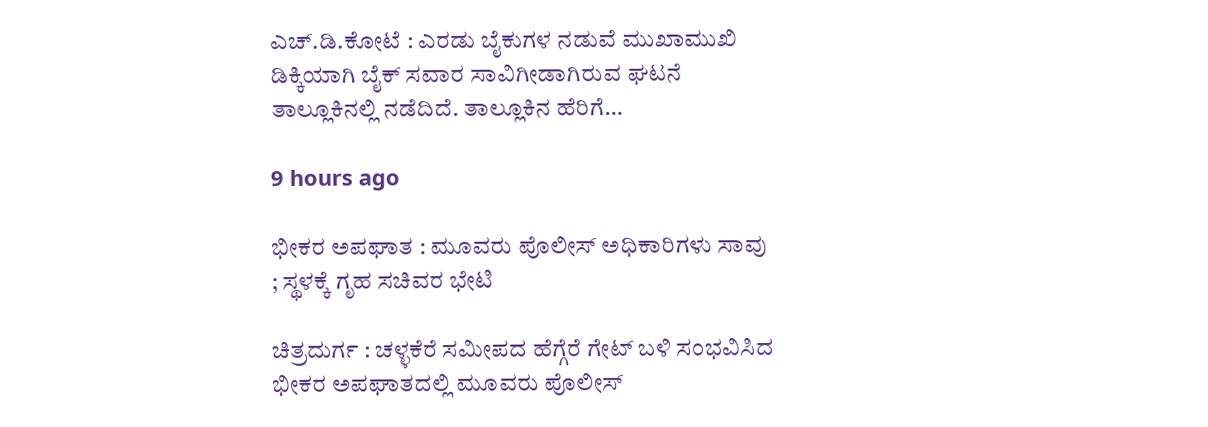ಎಚ್.ಡಿ.ಕೋಟೆ : ಎರಡು ಬೈಕುಗಳ ನಡುವೆ ಮುಖಾಮುಖಿ ಡಿಕ್ಕಿಯಾಗಿ ಬೈಕ್ ಸವಾರ ಸಾವಿಗೀಡಾಗಿರುವ ಘಟನೆ ತಾಲ್ಲೂಕಿನಲ್ಲಿ ನಡೆದಿದೆ. ತಾಲ್ಲೂಕಿನ ಹೆರಿಗೆ…

9 hours ago

ಭೀಕರ ಅಪಘಾತ : ಮೂವರು ಪೊಲೀಸ್ ಅಧಿಕಾರಿಗಳು ಸಾವು ; ಸ್ಥಳಕ್ಕೆ ಗೃಹ ಸಚಿವರ ಭೇಟಿ

ಚಿತ್ರದುರ್ಗ : ಚಳ್ಳಕೆರೆ ಸಮೀಪದ ಹೆಗ್ಗೆರೆ ಗೇಟ್ ಬಳಿ ಸಂಭವಿಸಿದ ಭೀಕರ ಅಪಘಾತದಲ್ಲಿ ಮೂವರು ಪೊಲೀಸ್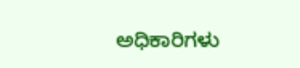ಅಧಿಕಾರಿಗಳು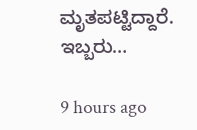ಮೃತಪಟ್ಟಿದ್ದಾರೆ. ಇಬ್ಬರು…

9 hours ago